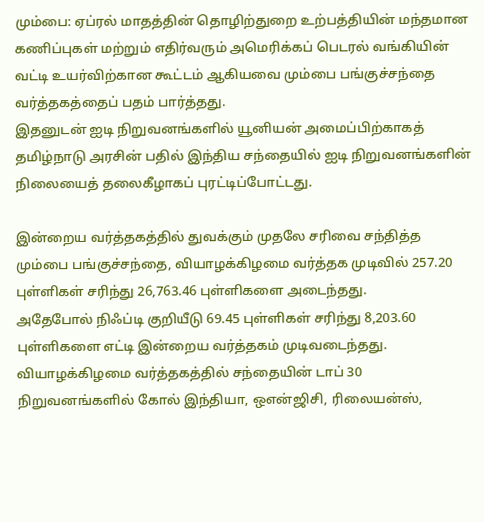மும்பை: ஏப்ரல் மாதத்தின் தொழிற்துறை உற்பத்தியின் மந்தமான கணிப்புகள் மற்றும் எதிர்வரும் அமெரிக்கப் பெடரல் வங்கியின் வட்டி உயர்விற்கான கூட்டம் ஆகியவை மும்பை பங்குச்சந்தை வர்த்தகத்தைப் பதம் பார்த்தது.
இதனுடன் ஐடி நிறுவனங்களில் யூனியன் அமைப்பிற்காகத் தமிழ்நாடு அரசின் பதில் இந்திய சந்தையில் ஐடி நிறுவனங்களின் நிலையைத் தலைகீழாகப் புரட்டிப்போட்டது.

இன்றைய வர்த்தகத்தில் துவக்கும் முதலே சரிவை சந்தித்த மும்பை பங்குச்சந்தை, வியாழக்கிழமை வர்த்தக முடிவில் 257.20 புள்ளிகள் சரிந்து 26,763.46 புள்ளிகளை அடைந்தது.
அதேபோல் நிஃப்டி குறியீடு 69.45 புள்ளிகள் சரிந்து 8,203.60 புள்ளிகளை எட்டி இன்றைய வர்த்தகம் முடிவடைந்தது.
வியாழக்கிழமை வர்த்தகத்தில் சந்தையின் டாப் 30 நிறுவனங்களில் கோல் இந்தியா, ஒஎன்ஜிசி, ரிலையன்ஸ்,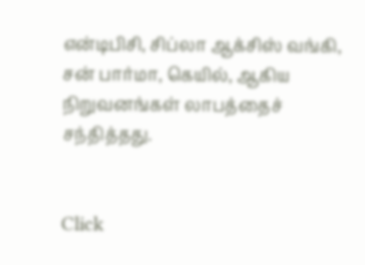என்டிபிசி, சிப்லா ஆக்சிஸ் வங்கி, சன் பார்மா, கெயில், ஆகிய நிறுவனங்கள் லாபத்தைச் சந்தித்தது.


Click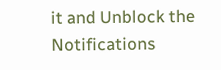it and Unblock the Notifications